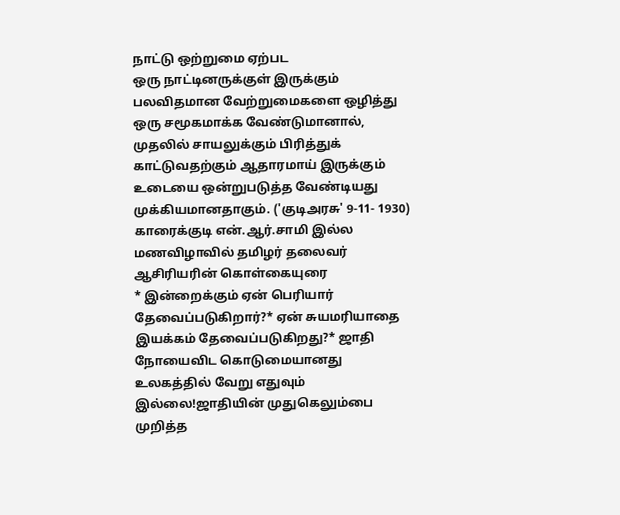நாட்டு ஒற்றுமை ஏற்பட
ஒரு நாட்டினருக்குள் இருக்கும் பலவிதமான வேற்றுமைகளை ஒழித்து ஒரு சமூகமாக்க வேண்டுமானால், முதலில் சாயலுக்கும் பிரித்துக் காட்டுவதற்கும் ஆதாரமாய் இருக்கும் உடையை ஒன்றுபடுத்த வேண்டியது முக்கியமானதாகும். ('குடிஅரசு' 9-11- 1930)
காரைக்குடி என்.ஆர்.சாமி இல்ல மணவிழாவில் தமிழர் தலைவர் ஆசிரியரின் கொள்கையுரை
* இன்றைக்கும் ஏன் பெரியார் தேவைப்படுகிறார்?* ஏன் சுயமரியாதை இயக்கம் தேவைப்படுகிறது?* ஜாதி நோயைவிட கொடுமையானது உலகத்தில் வேறு எதுவும் இல்லை!ஜாதியின் முதுகெலும்பை முறித்த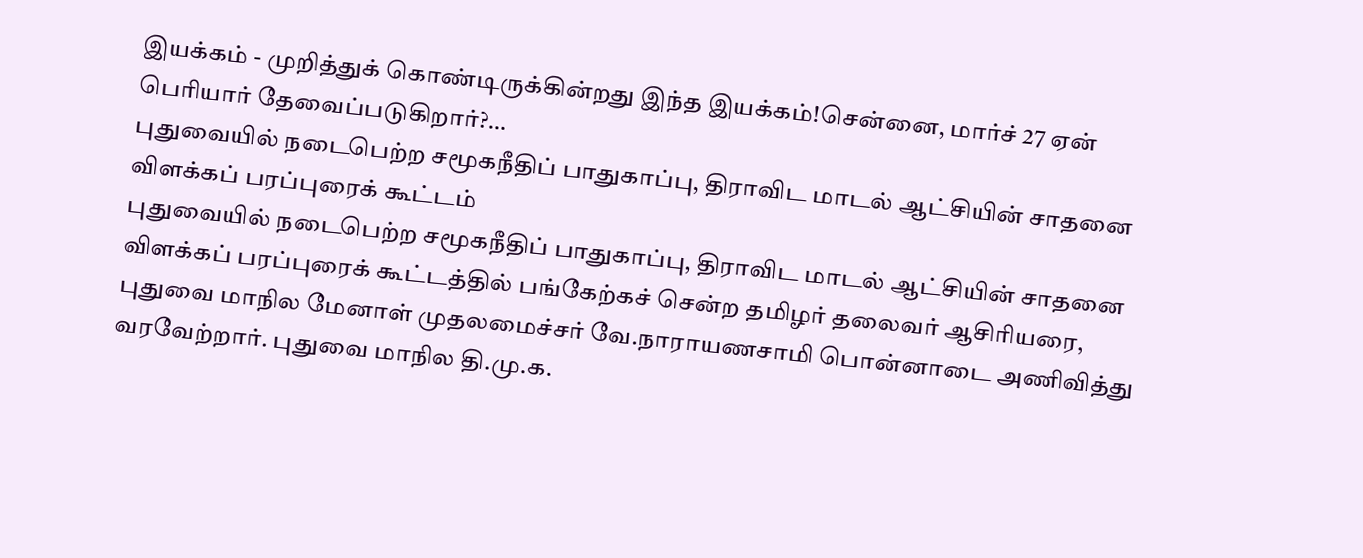இயக்கம் - முறித்துக் கொண்டிருக்கின்றது இந்த இயக்கம்!சென்னை, மார்ச் 27 ஏன் பெரியார் தேவைப்படுகிறார்?…
புதுவையில் நடைபெற்ற சமூகநீதிப் பாதுகாப்பு, திராவிட மாடல் ஆட்சியின் சாதனை விளக்கப் பரப்புரைக் கூட்டம்
புதுவையில் நடைபெற்ற சமூகநீதிப் பாதுகாப்பு, திராவிட மாடல் ஆட்சியின் சாதனை விளக்கப் பரப்புரைக் கூட்டத்தில் பங்கேற்கச் சென்ற தமிழர் தலைவர் ஆசிரியரை, புதுவை மாநில மேனாள் முதலமைச்சர் வே.நாராயணசாமி பொன்னாடை அணிவித்து வரவேற்றார். புதுவை மாநில தி.மு.க.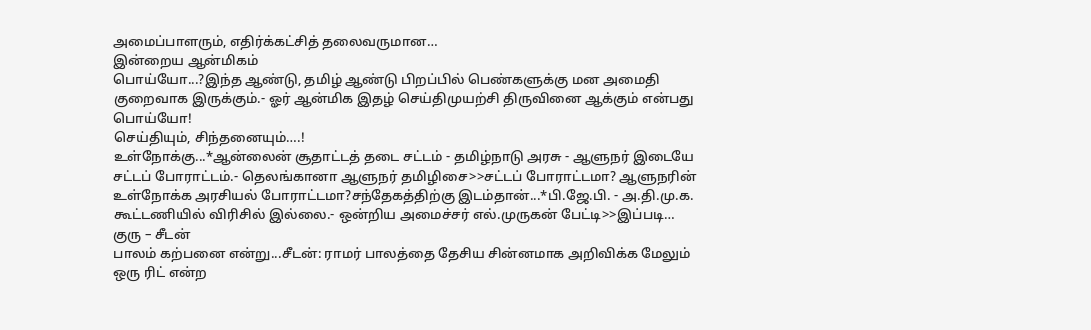அமைப்பாளரும், எதிர்க்கட்சித் தலைவருமான…
இன்றைய ஆன்மிகம்
பொய்யோ...?இந்த ஆண்டு, தமிழ் ஆண்டு பிறப்பில் பெண்களுக்கு மன அமைதி குறைவாக இருக்கும்.- ஓர் ஆன்மிக இதழ் செய்திமுயற்சி திருவினை ஆக்கும் என்பது பொய்யோ!
செய்தியும், சிந்தனையும்….!
உள்நோக்கு...*ஆன்லைன் சூதாட்டத் தடை சட்டம் - தமிழ்நாடு அரசு - ஆளுநர் இடையே சட்டப் போராட்டம்.- தெலங்கானா ஆளுநர் தமிழிசை>>சட்டப் போராட்டமா? ஆளுநரின் உள்நோக்க அரசியல் போராட்டமா?சந்தேகத்திற்கு இடம்தான்...*பி.ஜே.பி. - அ.தி.மு.க. கூட்டணியில் விரிசில் இல்லை.- ஒன்றிய அமைச்சர் எல்.முருகன் பேட்டி>>இப்படி…
குரு – சீடன்
பாலம் கற்பனை என்று...சீடன்: ராமர் பாலத்தை தேசிய சின்னமாக அறிவிக்க மேலும் ஒரு ரிட் என்ற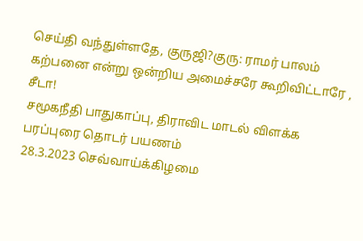செய்தி வந்துள்ளதே, குருஜி?குரு: ராமர் பாலம் கற்பனை என்று ஒன்றிய அமைச்சரே கூறிவிட்டாரே , சீடா!
சமூகநீதி பாதுகாப்பு, திராவிட மாடல் விளக்க பரப்புரை தொடர் பயணம்
28.3.2023 செவ்வாய்க்கிழமை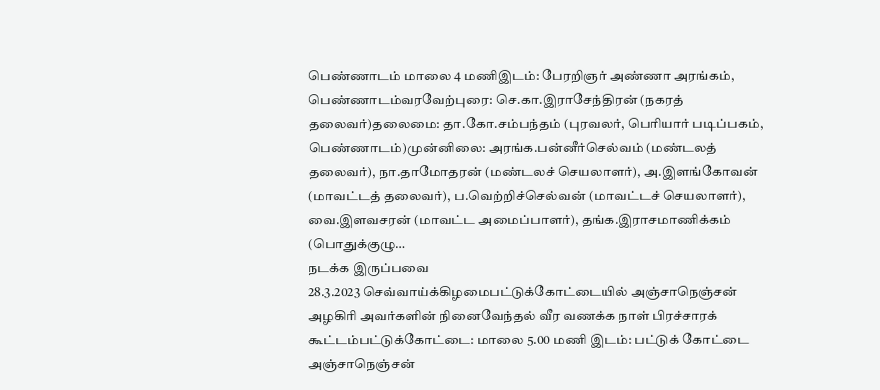பெண்ணாடம் மாலை 4 மணிஇடம்: பேரறிஞர் அண்ணா அரங்கம், பெண்ணாடம்வரவேற்புரை: செ.கா.இராசேந்திரன் (நகரத் தலைவர்)தலைமை: தா.கோ.சம்பந்தம் (புரவலர், பெரியார் படிப்பகம், பெண்ணாடம்)முன்னிலை: அரங்க.பன்னீர்செல்வம் (மண்டலத் தலைவர்), நா.தாமோதரன் (மண்டலச் செயலாளர்), அ.இளங்கோவன் (மாவட்டத் தலைவர்), ப.வெற்றிச்செல்வன் (மாவட்டச் செயலாளர்), வை.இளவசரன் (மாவட்ட அமைப்பாளர்), தங்க.இராசமாணிக்கம் (பொதுக்குழு…
நடக்க இருப்பவை
28.3.2023 செவ்வாய்க்கிழமைபட்டுக்கோட்டையில் அஞ்சாநெஞ்சன் அழகிரி அவர்களின் நினைவேந்தல் வீர வணக்க நாள் பிரச்சாரக் கூட்டம்பட்டுக்கோட்டை: மாலை 5.00 மணி இடம்: பட்டுக் கோட்டை அஞ்சாநெஞ்சன்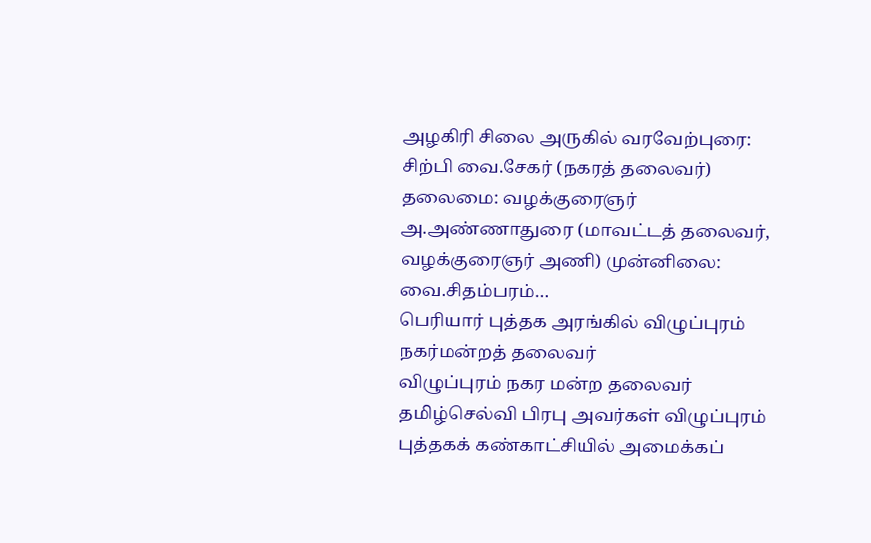அழகிரி சிலை அருகில் வரவேற்புரை: சிற்பி வை.சேகர் (நகரத் தலைவர்) தலைமை: வழக்குரைஞர் அ.அண்ணாதுரை (மாவட்டத் தலைவர், வழக்குரைஞர் அணி) முன்னிலை: வை.சிதம்பரம்…
பெரியார் புத்தக அரங்கில் விழுப்புரம் நகர்மன்றத் தலைவர்
விழுப்புரம் நகர மன்ற தலைவர் தமிழ்செல்வி பிரபு அவர்கள் விழுப்புரம் புத்தகக் கண்காட்சியில் அமைக்கப்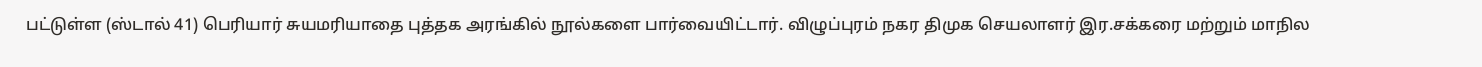பட்டுள்ள (ஸ்டால் 41) பெரியார் சுயமரியாதை புத்தக அரங்கில் நூல்களை பார்வையிட்டார். விழுப்புரம் நகர திமுக செயலாளர் இர.சக்கரை மற்றும் மாநில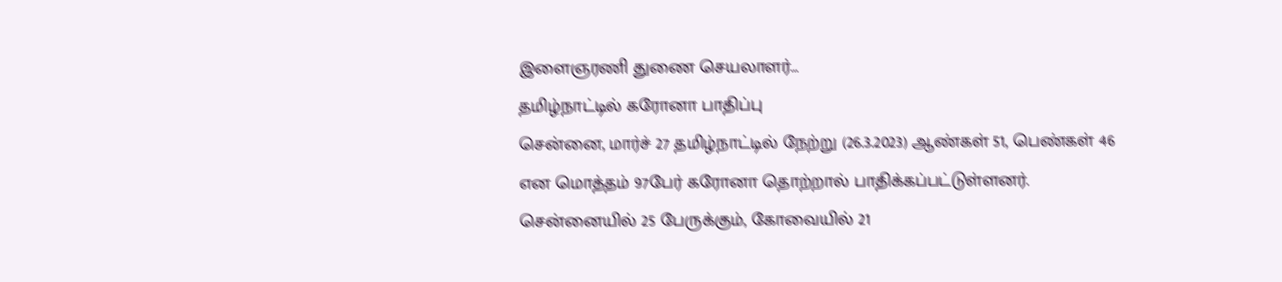இளைஞரணி துணை செயலாளர்…
தமிழ்நாட்டில் கரோனா பாதிப்பு
சென்னை, மார்ச் 27 தமிழ்நாட்டில் நேற்று (26.3.2023) ஆண்கள் 51, பெண்கள் 46 என மொத்தம் 97பேர் கரோனா தொற்றால் பாதிக்கப்பட்டுள்ளனர். சென்னையில் 25 பேருக்கும், கோவையில் 21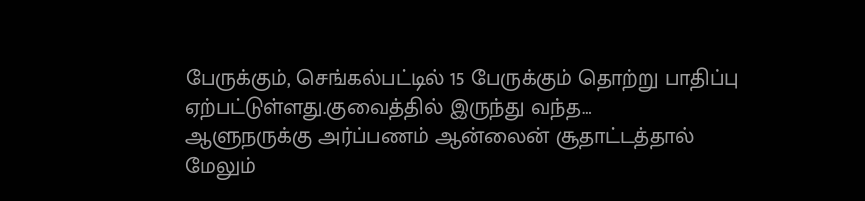பேருக்கும், செங்கல்பட்டில் 15 பேருக்கும் தொற்று பாதிப்பு ஏற்பட்டுள்ளது.குவைத்தில் இருந்து வந்த…
ஆளுநருக்கு அர்ப்பணம் ஆன்லைன் சூதாட்டத்தால் மேலும்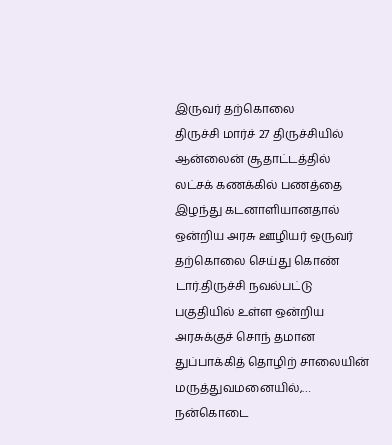இருவர் தற்கொலை
திருச்சி மார்ச் 27 திருச்சியில் ஆன்லைன் சூதாட்டத்தில் லட்சக் கணக்கில் பணத்தை இழந்து கடனாளியானதால் ஒன்றிய அரசு ஊழியர் ஒருவர் தற்கொலை செய்து கொண் டார்.திருச்சி நவல்பட்டு பகுதியில் உள்ள ஒன்றிய அரசுக்குச் சொந் தமான துப்பாக்கித் தொழிற் சாலையின் மருத்துவமனையில்,…
நன்கொடை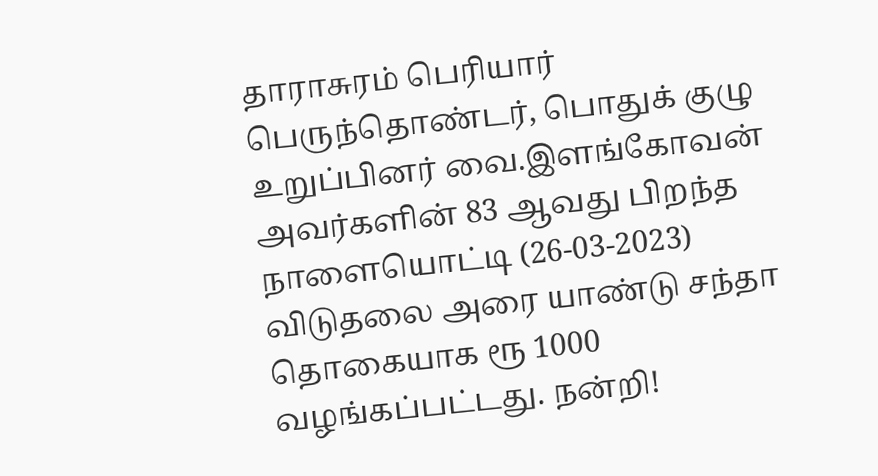தாராசுரம் பெரியார் பெருந்தொண்டர், பொதுக் குழு உறுப்பினர் வை.இளங்கோவன் அவர்களின் 83 ஆவது பிறந்த நாளையொட்டி (26-03-2023) விடுதலை அரை யாண்டு சந்தா தொகையாக ரூ 1000 வழங்கப்பட்டது. நன்றி!